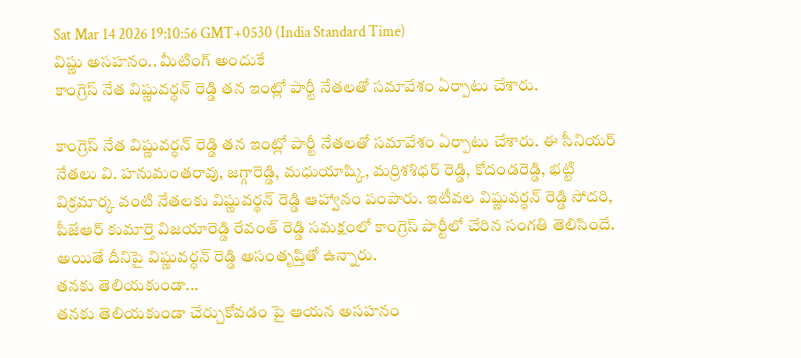Sat Mar 14 2026 19:10:56 GMT+0530 (India Standard Time)
విష్ణు అసహనం.. మీటింగ్ అందుకే
కాంగ్రెస్ నేత విష్ణువర్ధన్ రెడ్డి తన ఇంట్లో పార్టీ నేతలతో సమావేశం ఏర్పాటు చేశారు.

కాంగ్రెస్ నేత విష్ణువర్ధన్ రెడ్డి తన ఇంట్లో పార్టీ నేతలతో సమావేశం ఏర్పాటు చేశారు. ఈ సీనియర్ నేతలు వి. హనుమంతరావు, జగ్గారెడ్డి, మధుయాష్కి, మర్రిశశిధర్ రెడ్డి, కోదండరెడ్డి, భట్టి విక్రమార్క వంటి నేతలకు విష్ణువర్థన్ రెడ్డి ఆహ్వానం పంపారు. ఇటీవల విష్ణువర్ధన్ రెడ్డి సోదరి, పీజేఆర్ కుమార్తె విజయారెడ్డి రేవంత్ రెడ్డి సమక్షంలో కాంగ్రెస్ పార్టీలో చేరిన సంగతి తెలిసిందే. అయితే దీనిపై విష్ణువర్ధన్ రెడ్డి అసంతృప్తితో ఉన్నారు.
తనకు తెలియకుండా...
తనకు తెలియకుండా చేర్చుకోవడం పై ఆయన అసహనం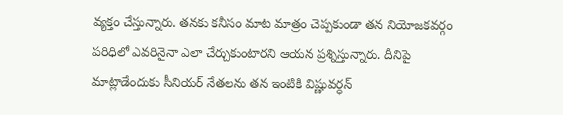వ్యక్తం చేస్తున్నారు. తనకు కనీసం మాట మాత్రం చెప్పకుండా తన నియోజకవర్గం పరిధిలో ఎవరినైనా ఎలా చేర్చుకుంటారని ఆయన ప్రశ్నిస్తున్నారు. దీనిపై మాట్లాడేందుకు సీనియర్ నేతలను తన ఇంటికి విష్ణువర్ధన్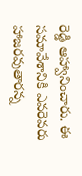రెడ్డి ఆహ్వానించారు. ఈ సమావేశానికి ఎవరెవరు హాజరవుతారన్న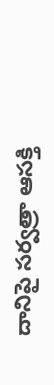దానిపై సర్వత్రా ఆసక్తి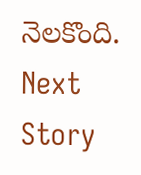నెలకొంది.
Next Story